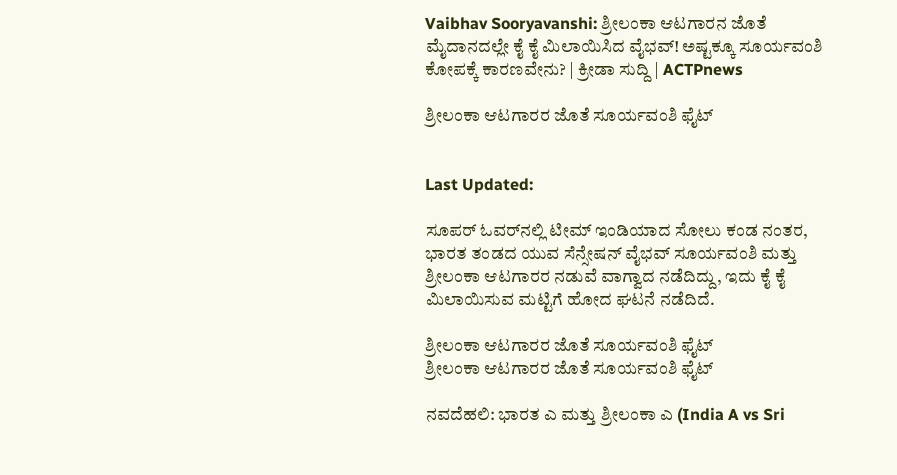Vaibhav Sooryavanshi: ಶ್ರೀಲಂಕಾ ಆಟಗಾರನ ಜೊತೆ ಮೈದಾನದಲ್ಲೇ ಕೈ ಕೈ ಮಿಲಾಯಿಸಿದ ವೈಭವ್! ಅಷ್ಟಕ್ಕೂ ಸೂರ್ಯವಂಶಿ ಕೋಪಕ್ಕೆ ಕಾರಣವೇನು? | ಕ್ರೀಡಾ ಸುದ್ದಿ | ACTPnews

ಶ್ರೀಲಂಕಾ ಆಟಗಾರರ ಜೊತೆ ಸೂರ್ಯವಂಶಿ ಫೈಟ್


Last Updated:

ಸೂಪರ್ ಓವರ್‌ನಲ್ಲಿ ಟೀಮ್ ಇಂಡಿಯಾದ ಸೋಲು ಕಂಡ ನಂತರ, ಭಾರತ ತಂಡದ ಯುವ ಸೆನ್ಸೇಷನ್ ವೈಭವ್ ಸೂರ್ಯವಂಶಿ ಮತ್ತು ಶ್ರೀಲಂಕಾ ಆಟಗಾರರ ನಡುವೆ ವಾಗ್ವಾದ ನಡೆದಿದ್ದು, ಇದು ಕೈ ಕೈ ಮಿಲಾಯಿಸುವ ಮಟ್ಟಿಗೆ ಹೋದ ಘಟನೆ ನಡೆದಿದೆ.

ಶ್ರೀಲಂಕಾ ಆಟಗಾರರ ಜೊತೆ ಸೂರ್ಯವಂಶಿ ಫೈಟ್
ಶ್ರೀಲಂಕಾ ಆಟಗಾರರ ಜೊತೆ ಸೂರ್ಯವಂಶಿ ಫೈಟ್

ನವದೆಹಲಿ: ಭಾರತ ಎ ಮತ್ತು ಶ್ರೀಲಂಕಾ ಎ (India A vs Sri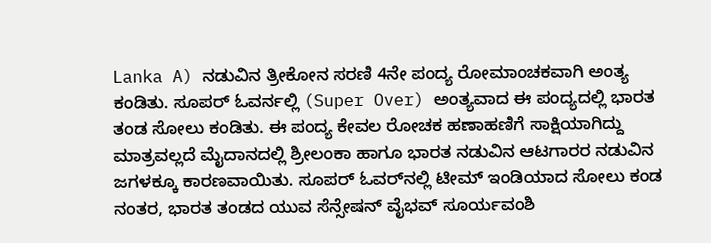Lanka A) ನಡುವಿನ ತ್ರೀಕೋನ ಸರಣಿ 4ನೇ ಪಂದ್ಯ ರೋಮಾಂಚಕವಾಗಿ ಅಂತ್ಯ ಕಂಡಿತು. ಸೂಪರ್ ಓವರ್ನಲ್ಲಿ (Super Over) ಅಂತ್ಯವಾದ ಈ ಪಂದ್ಯದಲ್ಲಿ ಭಾರತ ತಂಡ ಸೋಲು ಕಂಡಿತು. ಈ ಪಂದ್ಯ ಕೇವಲ ರೋಚಕ ಹಣಾಹಣಿಗೆ ಸಾಕ್ಷಿಯಾಗಿದ್ದು ಮಾತ್ರವಲ್ಲದೆ ಮೈದಾನದಲ್ಲಿ ಶ್ರೀಲಂಕಾ ಹಾಗೂ ಭಾರತ ನಡುವಿನ ಆಟಗಾರರ ನಡುವಿನ ಜಗಳಕ್ಕೂ ಕಾರಣವಾಯಿತು. ಸೂಪರ್ ಓವರ್‌ನಲ್ಲಿ ಟೀಮ್ ಇಂಡಿಯಾದ ಸೋಲು ಕಂಡ ನಂತರ, ಭಾರತ ತಂಡದ ಯುವ ಸೆನ್ಸೇಷನ್ ವೈಭವ್ ಸೂರ್ಯವಂಶಿ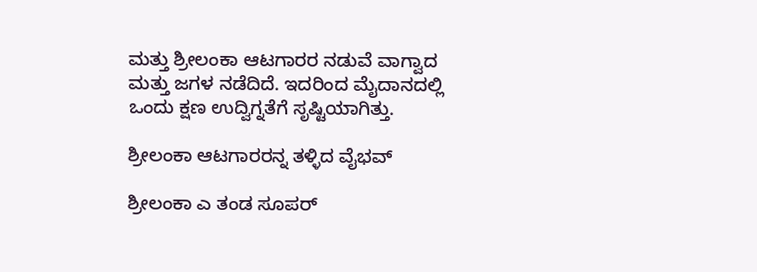ಮತ್ತು ಶ್ರೀಲಂಕಾ ಆಟಗಾರರ ನಡುವೆ ವಾಗ್ವಾದ ಮತ್ತು ಜಗಳ ನಡೆದಿದೆ. ಇದರಿಂದ ಮೈದಾನದಲ್ಲಿ ಒಂದು ಕ್ಷಣ ಉದ್ವಿಗ್ನತೆಗೆ ಸೃಷ್ಟಿಯಾಗಿತ್ತು.

ಶ್ರೀಲಂಕಾ ಆಟಗಾರರನ್ನ ತಳ್ಳಿದ ವೈಭವ್

ಶ್ರೀಲಂಕಾ ಎ ತಂಡ ಸೂಪರ್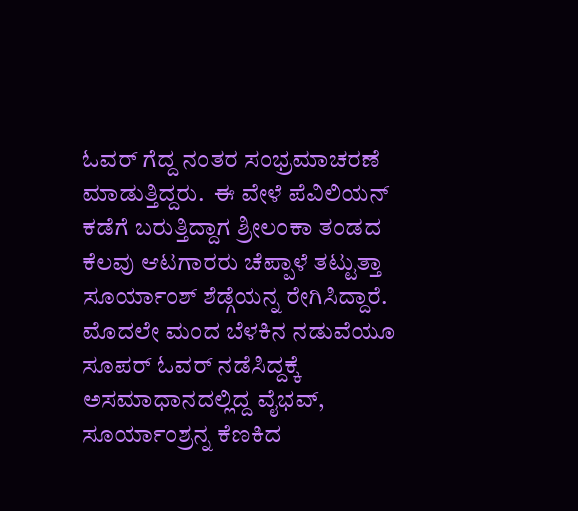ಓವರ್ ಗೆದ್ದ ನಂತರ ಸಂಭ್ರಮಾಚರಣೆ ಮಾಡುತ್ತಿದ್ದರು.  ಈ ವೇಳೆ ಪೆವಿಲಿಯನ್ ಕಡೆಗೆ ಬರುತ್ತಿದ್ದಾಗ ಶ್ರೀಲಂಕಾ ತಂಡದ ಕೆಲವು ಆಟಗಾರರು ಚೆಪ್ಪಾಳೆ ತಟ್ಟುತ್ತಾ ಸೂರ್ಯಾಂಶ್ ಶೆಡ್ಗೆಯನ್ನ ರೇಗಿಸಿದ್ದಾರೆ. ಮೊದಲೇ ಮಂದ ಬೆಳಕಿನ ನಡುವೆಯೂ ಸೂಪರ್ ಓವರ್ ನಡೆಸಿದ್ದಕ್ಕೆ ಅಸಮಾಧಾನದಲ್ಲಿದ್ದ ವೈಭವ್, ಸೂರ್ಯಾಂಶ್ರನ್ನ ಕೆಣಕಿದ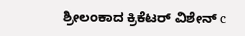ಶ್ರೀಲಂಕಾದ ಕ್ರಿಕೆಟರ್ ವಿಶೇನ್ c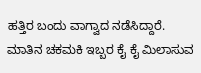ಹತ್ತಿರ ಬಂದು ವಾಗ್ವಾದ ನಡೆಸಿದ್ದಾರೆ. ಮಾತಿನ ಚಕಮಕಿ ಇಬ್ಬರ ಕೈ ಕೈ ಮಿಲಾಸುವ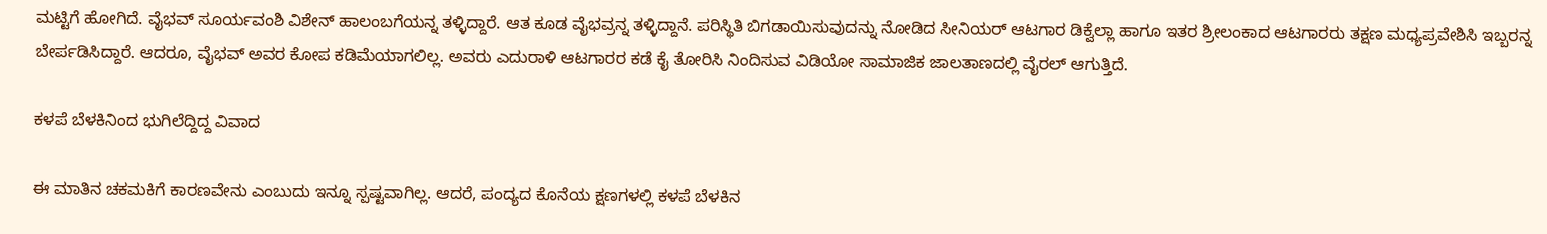ಮಟ್ಟಿಗೆ ಹೋಗಿದೆ. ವೈಭವ್ ಸೂರ್ಯವಂಶಿ ವಿಶೇನ್ ಹಾಲಂಬಗೆಯನ್ನ ತಳ್ಳಿದ್ದಾರೆ. ಆತ ಕೂಡ ವೈಭವ್ರನ್ನ ತಳ್ಳಿದ್ದಾನೆ. ಪರಿಸ್ಥಿತಿ ಬಿಗಡಾಯಿಸುವುದನ್ನು ನೋಡಿದ ಸೀನಿಯರ್ ಆಟಗಾರ ಡಿಕ್ವೆಲ್ಲಾ ಹಾಗೂ ಇತರ ಶ್ರೀಲಂಕಾದ ಆಟಗಾರರು ತಕ್ಷಣ ಮಧ್ಯಪ್ರವೇಶಿಸಿ ಇಬ್ಬರನ್ನ ಬೇರ್ಪಡಿಸಿದ್ದಾರೆ. ಆದರೂ, ವೈಭವ್ ಅವರ ಕೋಪ ಕಡಿಮೆಯಾಗಲಿಲ್ಲ. ಅವರು ಎದುರಾಳಿ ಆಟಗಾರರ ಕಡೆ ಕೈ ತೋರಿಸಿ ನಿಂದಿಸುವ ವಿಡಿಯೋ ಸಾಮಾಜಿಕ ಜಾಲತಾಣದಲ್ಲಿ ವೈರಲ್ ಆಗುತ್ತಿದೆ.

ಕಳಪೆ ಬೆಳಕಿನಿಂದ ಭುಗಿಲೆದ್ದಿದ್ದ ವಿವಾದ

ಈ ಮಾತಿನ ಚಕಮಕಿಗೆ ಕಾರಣವೇನು ಎಂಬುದು ಇನ್ನೂ ಸ್ಪಷ್ಟವಾಗಿಲ್ಲ. ಆದರೆ, ಪಂದ್ಯದ ಕೊನೆಯ ಕ್ಷಣಗಳಲ್ಲಿ ಕಳಪೆ ಬೆಳಕಿನ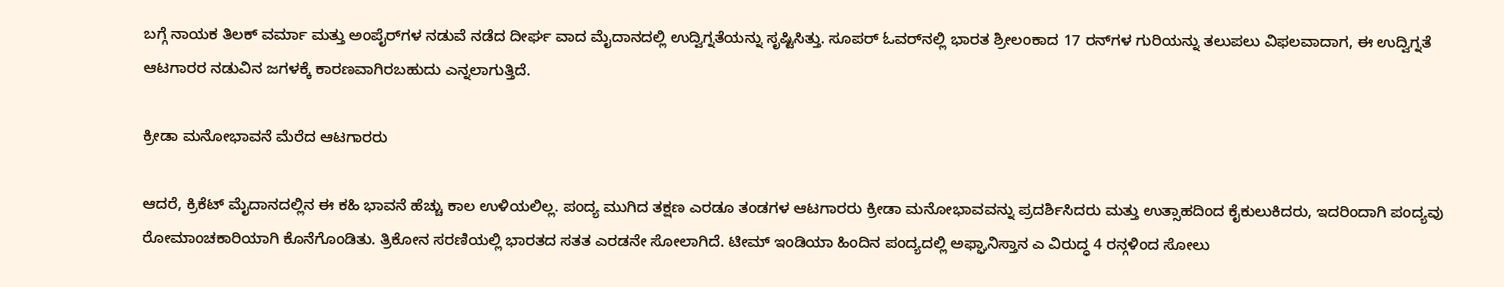ಬಗ್ಗೆ ನಾಯಕ ತಿಲಕ್ ವರ್ಮಾ ಮತ್ತು ಅಂಪೈರ್‌ಗಳ ನಡುವೆ ನಡೆದ ದೀರ್ಘ ವಾದ ಮೈದಾನದಲ್ಲಿ ಉದ್ವಿಗ್ನತೆಯನ್ನು ಸೃಷ್ಟಿಸಿತ್ತು. ಸೂಪರ್ ಓವರ್‌ನಲ್ಲಿ ಭಾರತ ಶ್ರೀಲಂಕಾದ 17 ರನ್‌ಗಳ ಗುರಿಯನ್ನು ತಲುಪಲು ವಿಫಲವಾದಾಗ, ಈ ಉದ್ವಿಗ್ನತೆ ಆಟಗಾರರ ನಡುವಿನ ಜಗಳಕ್ಕೆ ಕಾರಣವಾಗಿರಬಹುದು ಎನ್ನಲಾಗುತ್ತಿದೆ.

ಕ್ರೀಡಾ ಮನೋಭಾವನೆ ಮೆರೆದ ಆಟಗಾರರು

ಆದರೆ, ಕ್ರಿಕೆಟ್ ಮೈದಾನದಲ್ಲಿನ ಈ ಕಹಿ ಭಾವನೆ ಹೆಚ್ಚು ಕಾಲ ಉಳಿಯಲಿಲ್ಲ. ಪಂದ್ಯ ಮುಗಿದ ತಕ್ಷಣ ಎರಡೂ ತಂಡಗಳ ಆಟಗಾರರು ಕ್ರೀಡಾ ಮನೋಭಾವವನ್ನು ಪ್ರದರ್ಶಿಸಿದರು ಮತ್ತು ಉತ್ಸಾಹದಿಂದ ಕೈಕುಲುಕಿದರು, ಇದರಿಂದಾಗಿ ಪಂದ್ಯವು ರೋಮಾಂಚಕಾರಿಯಾಗಿ ಕೊನೆಗೊಂಡಿತು. ತ್ರಿಕೋನ ಸರಣಿಯಲ್ಲಿ ಭಾರತದ ಸತತ ಎರಡನೇ ಸೋಲಾಗಿದೆ. ಟೀಮ್ ಇಂಡಿಯಾ ಹಿಂದಿನ ಪಂದ್ಯದಲ್ಲಿ ಅಫ್ಘಾನಿಸ್ತಾನ ಎ ವಿರುದ್ಧ 4 ರನ್ಗಳಿಂದ ಸೋಲು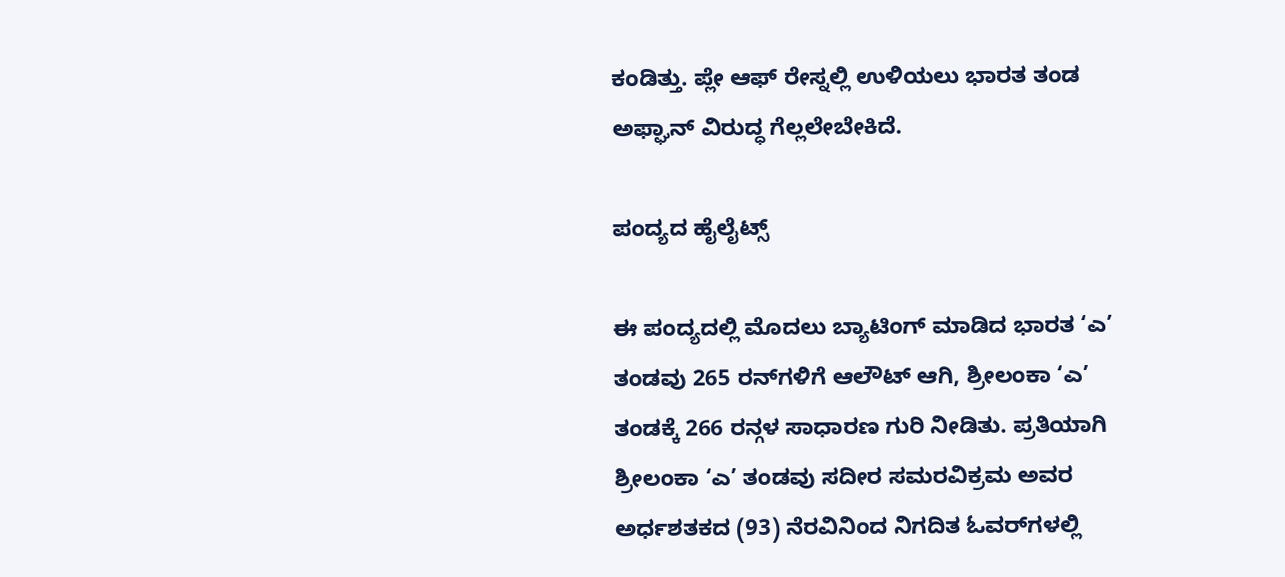ಕಂಡಿತ್ತು. ಪ್ಲೇ ಆಫ್ ರೇಸ್ನಲ್ಲಿ ಉಳಿಯಲು ಭಾರತ ತಂಡ ಅಫ್ಘಾನ್ ವಿರುದ್ಧ ಗೆಲ್ಲಲೇಬೇಕಿದೆ.

ಪಂದ್ಯದ ಹೈಲೈಟ್ಸ್

ಈ ಪಂದ್ಯದಲ್ಲಿ ಮೊದಲು ಬ್ಯಾಟಿಂಗ್ ಮಾಡಿದ ಭಾರತ ‘ಎ’ ತಂಡವು 265 ರನ್‌ಗಳಿಗೆ ಆಲೌಟ್ ಆಗಿ, ಶ್ರೀಲಂಕಾ ‘ಎ’ ತಂಡಕ್ಕೆ 266 ರನ್ಗಳ ಸಾಧಾರಣ ಗುರಿ ನೀಡಿತು. ಪ್ರತಿಯಾಗಿ ಶ್ರೀಲಂಕಾ ‘ಎ’ ತಂಡವು ಸದೀರ ಸಮರವಿಕ್ರಮ ಅವರ ಅರ್ಧಶತಕದ (93) ನೆರವಿನಿಂದ ನಿಗದಿತ ಓವರ್‌ಗಳಲ್ಲಿ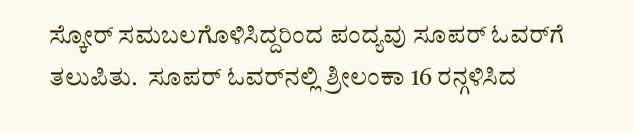ಸ್ಕೋರ್ ಸಮಬಲಗೊಳಿಸಿದ್ದರಿಂದ ಪಂದ್ಯವು ಸೂಪರ್ ಓವರ್‌ಗೆ ತಲುಪಿತು.  ಸೂಪರ್ ಓವರ್‌ನಲ್ಲಿ ಶ್ರೀಲಂಕಾ 16 ರನ್ಗಳಿಸಿದ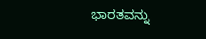ಭಾರತವನ್ನು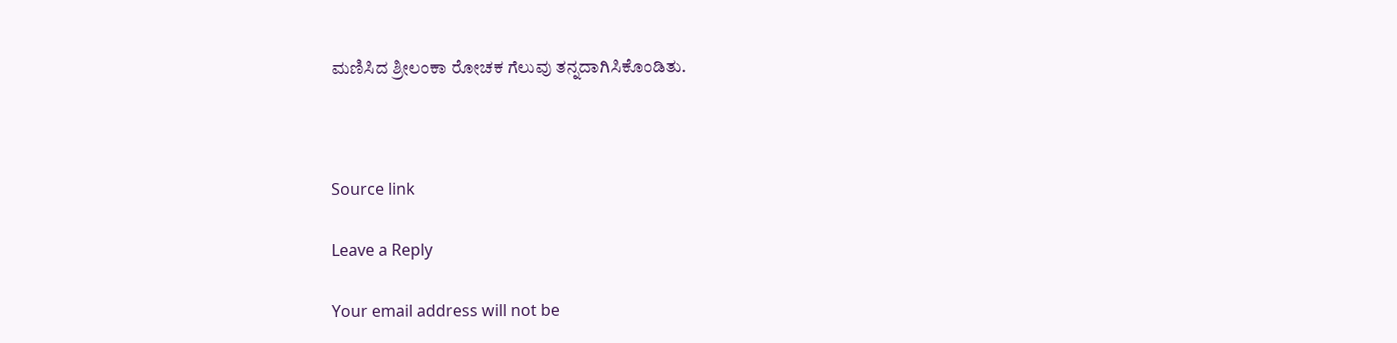ಮಣಿಸಿದ ಶ್ರೀಲಂಕಾ ರೋಚಕ ಗೆಲುವು ತನ್ನದಾಗಿಸಿಕೊಂಡಿತು.



Source link

Leave a Reply

Your email address will not be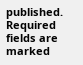published. Required fields are marked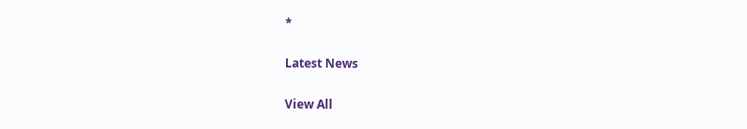*

Latest News

View All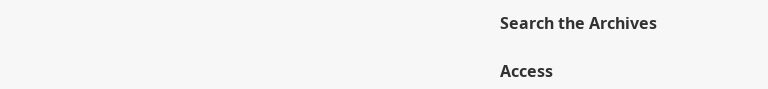Search the Archives

Access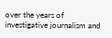over the years of investigative journalism and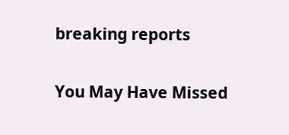breaking reports

You May Have Missed